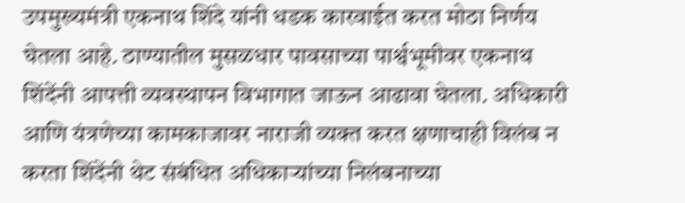उपमुख्यमंत्री एकनाथ शिंदे यांनी धडक कारवाईत करत मोठा निर्णय घेतला आहे. ठाण्यातील मुसळधार पावसाच्या पार्श्वभूमीवर एकनाथ शिंदेंनी आपत्ती व्यवस्थापन विभागात जाऊन आढावा घेतला. अधिकारी आणि यंत्रणेच्या कामकाजावर नाराजी व्यक्त करत क्षणाचाही विलंब न करता शिंदेंनी थेट संबंधित अधिकाऱ्यांच्या निलंबनाच्या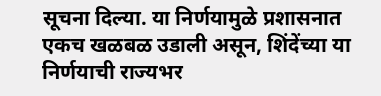सूचना दिल्या. या निर्णयामुळे प्रशासनात एकच खळबळ उडाली असून, शिंदेंच्या या निर्णयाची राज्यभर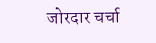जोरदार चर्चा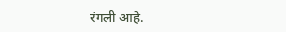रंगली आहे.